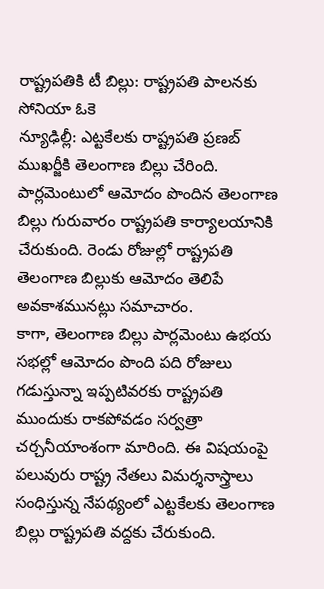రాష్ట్రపతికి టీ బిల్లు: రాష్ట్రపతి పాలనకు సోనియా ఓకె
న్యూఢిల్లీ: ఎట్టకేలకు రాష్ట్రపతి ప్రణబ్ ముఖర్జీకి తెలంగాణ బిల్లు చేరింది. పార్లమెంటులో ఆమోదం పొందిన తెలంగాణ బిల్లు గురువారం రాష్ట్రపతి కార్యాలయానికి చేరుకుంది. రెండు రోజుల్లో రాష్ట్రపతి తెలంగాణ బిల్లుకు ఆమోదం తెలిపే అవకాశమునట్లు సమాచారం.
కాగా, తెలంగాణ బిల్లు పార్లమెంటు ఉభయ సభల్లో ఆమోదం పొంది పది రోజులు గడుస్తున్నా ఇప్పటివరకు రాష్ట్రపతి ముందుకు రాకపోవడం సర్వత్రా చర్చనీయాంశంగా మారింది. ఈ విషయంపై పలువురు రాష్ట్ర నేతలు విమర్శనాస్త్రాలు సంధిస్తున్న నేపథ్యంలో ఎట్టకేలకు తెలంగాణ బిల్లు రాష్ట్రపతి వద్దకు చేరుకుంది.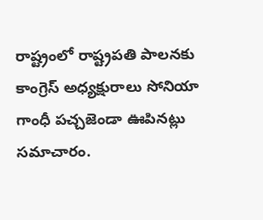రాష్ట్రంలో రాష్ట్రపతి పాలనకు కాంగ్రెస్ అధ్యక్షురాలు సోనియా గాంధీ పచ్చజెండా ఊపినట్లు సమాచారం.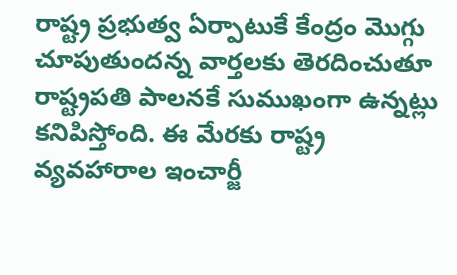రాష్ట్ర ప్రభుత్వ ఏర్పాటుకే కేంద్రం మొగ్గు చూపుతుందన్న వార్తలకు తెరదించుతూ రాష్ట్రపతి పాలనకే సుముఖంగా ఉన్నట్లు కనిపిస్తోంది. ఈ మేరకు రాష్ట్ర వ్యవహారాల ఇంచార్జీ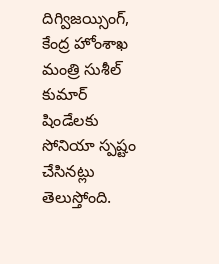దిగ్విజయ్సింగ్, కేంద్ర హోంశాఖ మంత్రి సుశీల్ కుమార్ షిండేలకు సోనియా స్పష్టం చేసినట్లు తెలుస్తోంది.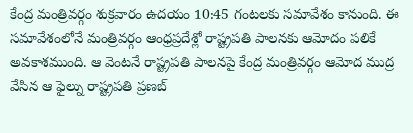కేంద్ర మంత్రివర్గం శుక్రవారం ఉదయం 10:45 గంటలకు సమావేశం కానుంది. ఈ సమావేశంలోనే మంత్రివర్గం ఆంధ్రప్రదేశ్లో రాష్ట్రపతి పాలనకు ఆమోదం పలికే అవకాశముంది. ఆ వెంటనే రాష్ట్రపతి పాలనపై కేంద్ర మంత్రివర్గం ఆమోద ముద్ర వేసిన ఆ ఫైల్ను రాష్ట్రపతి ప్రణబ్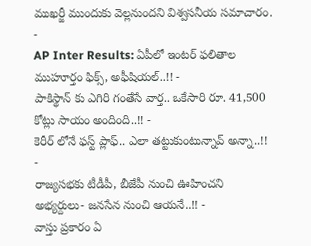ముఖర్జీ ముందుకు వెల్లనుందని విశ్వసనీయ సమాచారం.
-
AP Inter Results: ఏపీలో ఇంటర్ ఫలితాల ముహూర్తం ఫిక్స్, అఫీషియల్..!! -
పాకిస్థాన్ కు ఎగిరి గంతేసే వార్త.. ఒకేసారి రూ. 41,500 కోట్లు సాయం అందింది..!! -
కెరీర్ లోనే ఫస్ట్ ప్లాఫ్.. ఎలా తట్టుకుంటున్నావ్ అన్నా..!! -
రాజ్యసభకు టీడీపీ, బీజేపీ నుంచి ఊహించని అభ్యర్దులు- జనసేన నుంచి ఆయనే..!! -
వాస్తు ప్రకారం ఏ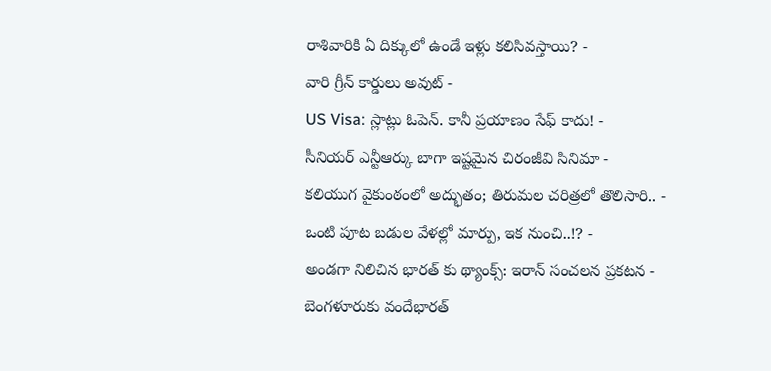రాశివారికి ఏ దిక్కులో ఉండే ఇళ్లు కలిసివస్తాయి? -
వారి గ్రీన్ కార్డులు అవుట్ -
US Visa: స్లాట్లు ఓపెన్. కానీ ప్రయాణం సేఫ్ కాదు! -
సీనియర్ ఎన్టీఆర్కు బాగా ఇష్టమైన చిరంజీవి సినిమా -
కలియుగ వైకుంఠంలో అద్భుతం; తిరుమల చరిత్రలో తొలిసారి.. -
ఒంటి పూట బడుల వేళల్లో మార్పు, ఇక నుంచి..!? -
అండగా నిలిచిన భారత్ కు థ్యాంక్స్: ఇరాన్ సంచలన ప్రకటన -
బెంగళూరుకు వందేభారత్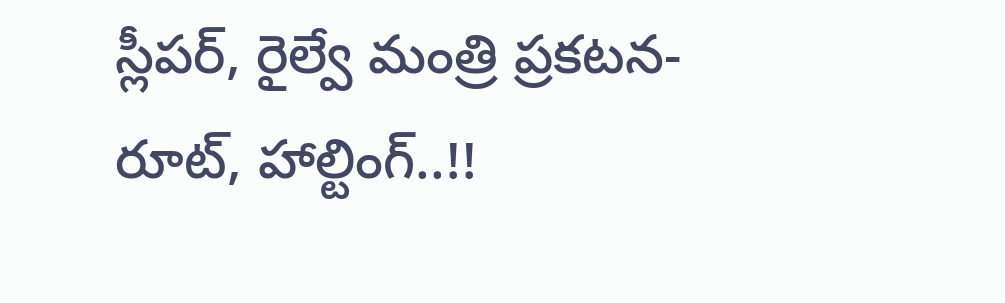స్లీపర్, రైల్వే మంత్రి ప్రకటన- రూట్, హాల్టింగ్..!!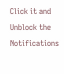Click it and Unblock the Notifications